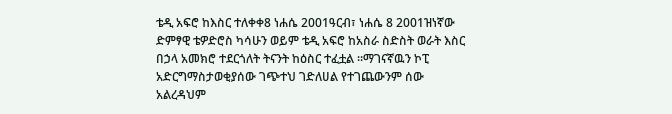ቴዲ አፍሮ ከእስር ተለቀቀ8 ነሐሴ 2001ዓርብ፣ ነሐሴ 8 2001ዝነኛው ድምፃዊ ቴዎድሮስ ካሳሁን ወይም ቴዲ አፍሮ ከአስራ ስድስት ወራት እስር በኃላ አመክሮ ተደርጎለት ትናንት ከዕስር ተፈቷል ።ማገናኛዉን ኮፒ አድርግማስታወቂያሰው ገጭተህ ገድለሀል የተገጨውንም ሰው አልረዳህም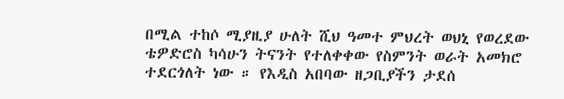በሚል ተከሶ ሚያዚያ ሁለት ሺህ ዓመተ ምህረት ወህኒ የወረደው ቴዎድሮስ ካሳሁን ትናንት የተለቀቀው የስምንት ወራት አመክሮ ተደርጎለት ነው ። የእዲስ አበባው ዘጋቢያችን ታደሰ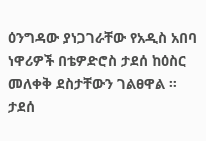ዕንግዳው ያነጋገራቸው የአዲስ አበባ ነዋሪዎች በቴዎድሮስ ታደሰ ከዕስር መለቀቅ ደስታቸውን ገልፀዋል ። ታደሰ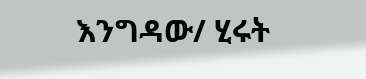እንግዳው/ ሂሩት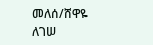መለሰ/ሸዋዬ ለገሠ